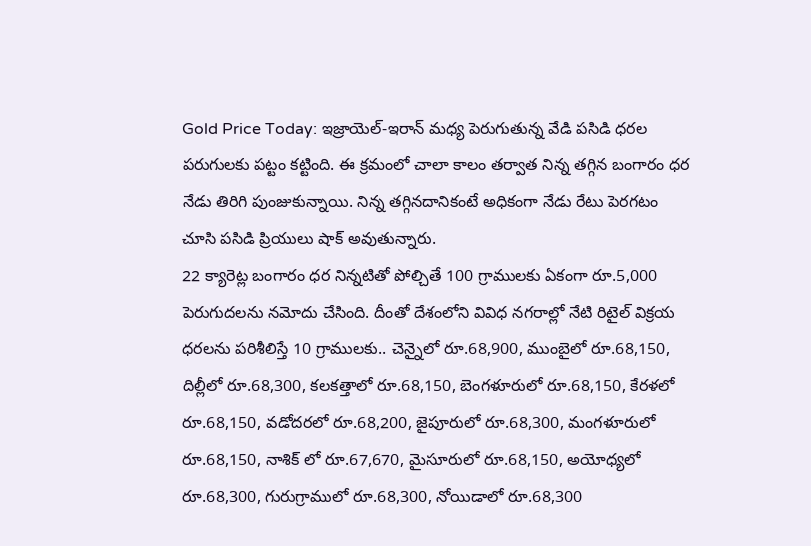Gold Price Today: ఇజ్రాయెల్-ఇరాన్ మధ్య పెరుగుతున్న వేడి పసిడి ధరల పరుగులకు పట్టం కట్టింది. ఈ క్రమంలో చాలా కాలం తర్వాత నిన్న తగ్గిన బంగారం ధర నేడు తిరిగి పుంజుకున్నాయి. నిన్న తగ్గినదానికంటే అధికంగా నేడు రేటు పెరగటం చూసి పసిడి ప్రియులు షాక్ అవుతున్నారు.
22 క్యారెట్ల బంగారం ధర నిన్నటితో పోల్చితే 100 గ్రాములకు ఏకంగా రూ.5,000 పెరుగుదలను నమోదు చేసింది. దీంతో దేశంలోని వివిధ నగరాల్లో నేటి రిటైల్ విక్రయ ధరలను పరిశీలిస్తే 10 గ్రాములకు.. చెన్నైలో రూ.68,900, ముంబైలో రూ.68,150, దిల్లీలో రూ.68,300, కలకత్తాలో రూ.68,150, బెంగళూరులో రూ.68,150, కేరళలో రూ.68,150, వడోదరలో రూ.68,200, జైపూరులో రూ.68,300, మంగళూరులో రూ.68,150, నాశిక్ లో రూ.67,670, మైసూరులో రూ.68,150, అయోధ్యలో రూ.68,300, గురుగ్రాములో రూ.68,300, నోయిడాలో రూ.68,300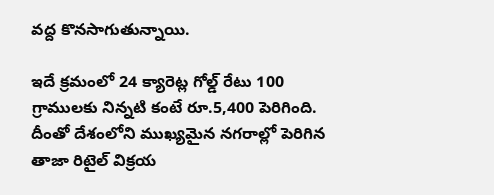వద్ద కొనసాగుతున్నాయి.

ఇదే క్రమంలో 24 క్యారెట్ల గోల్డ్ రేటు 100 గ్రాములకు నిన్నటి కంటే రూ.5,400 పెరిగింది. దీంతో దేశంలోని ముఖ్యమైన నగరాల్లో పెరిగిన తాజా రిటైల్ విక్రయ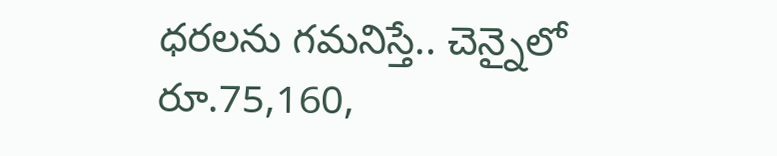ధరలను గమనిస్తే.. చెన్నైలో రూ.75,160,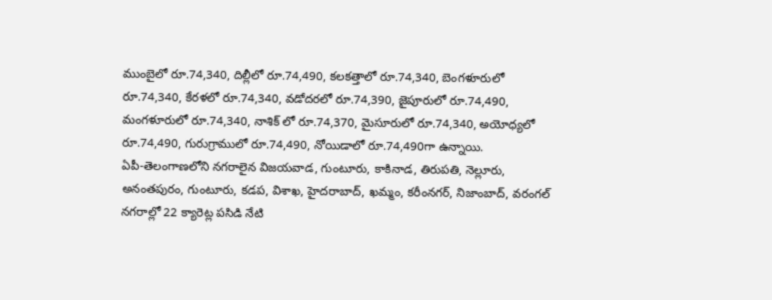ముంబైలో రూ.74,340, దిల్లీలో రూ.74,490, కలకత్తాలో రూ.74,340, బెంగళూరులో రూ.74,340, కేరళలో రూ.74,340, వడోదరలో రూ.74,390, జైపూరులో రూ.74,490, మంగళూరులో రూ.74,340, నాశిక్ లో రూ.74,370, మైసూరులో రూ.74,340, అయోధ్యలో రూ.74,490, గురుగ్రాములో రూ.74,490, నోయిడాలో రూ.74,490గా ఉన్నాయి.
ఏపీ-తెలంగాణలోని నగరాలైన విజయవాడ, గుంటూరు, కాకినాడ, తిరుపతి, నెల్లూరు, అనంతపురం, గుంటూరు, కడప, విశాఖ, హైదరాబాద్, ఖమ్మం, కరీంనగర్, నిజాంబాద్, వరంగల్ నగరాల్లో 22 క్యారెట్ల పసిడి నేటి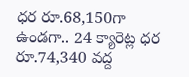ధర రూ.68,150గా ఉండగా.. 24 క్యారెట్ల ధర రూ.74,340 వద్ద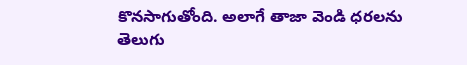కొనసాగుతోంది. అలాగే తాజా వెండి ధరలను తెలుగు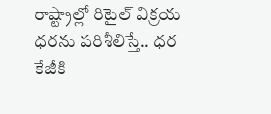రాష్ట్రాల్లో రిటైల్ విక్రయ ధరను పరిశీలిస్తే.. ధర కేజీకి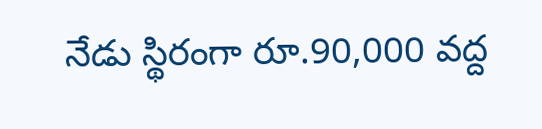నేడు స్థిరంగా రూ.90,000 వద్ద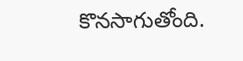కొనసాగుతోంది.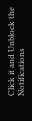Click it and Unblock the Notifications